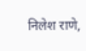निलेश राणे,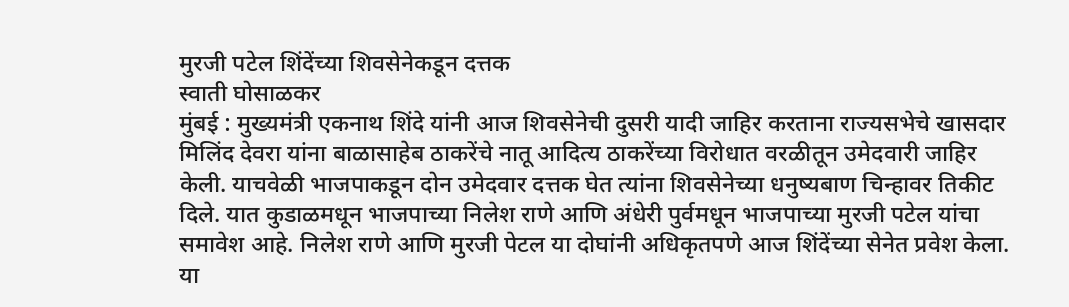मुरजी पटेल शिंदेंच्या शिवसेनेकडून दत्तक
स्वाती घोसाळकर
मुंबई : मुख्यमंत्री एकनाथ शिंदे यांनी आज शिवसेनेची दुसरी यादी जाहिर करताना राज्यसभेचे खासदार मिलिंद देवरा यांना बाळासाहेब ठाकरेंचे नातू आदित्य ठाकरेंच्या विरोधात वरळीतून उमेदवारी जाहिर केली. याचवेळी भाजपाकडून दोन उमेदवार दत्तक घेत त्यांना शिवसेनेच्या धनुष्यबाण चिन्हावर तिकीट दिले. यात कुडाळमधून भाजपाच्या निलेश राणे आणि अंधेरी पुर्वमधून भाजपाच्या मुरजी पटेल यांचा समावेश आहे. निलेश राणे आणि मुरजी पेटल या दोघांनी अधिकृतपणे आज शिंदेंच्या सेनेत प्रवेश केला.
या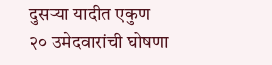दुसऱ्या यादीत एकुण २० उमेदवारांची घोषणा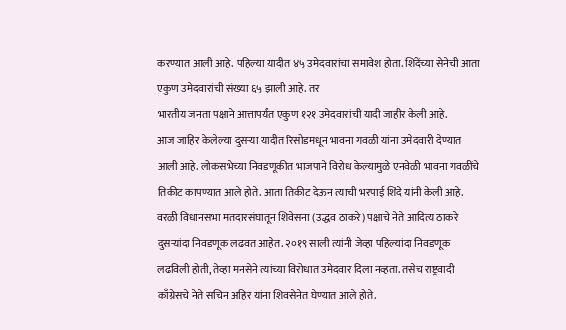करण्यात आली आहे. पहिल्या यादीत ४५ उमेदवारांचा समावेश होता. शिंदेंच्या सेनेची आता एकुण उमेदवारांची संख्या ६५ झाली आहे. तर
भारतीय जनता पक्षाने आत्तापर्यंत एकुण १२१ उमेदवारांची यादी जाहीर केली आहे.
आज जाहिर केलेल्या दुसऱ्या यादीत रिसोडमधून भावना गवळी यांना उमेदवारी देण्यात आली आहे. लोकसभेच्या निवडणूकीत भाजपाने विरोध केल्यामुळे एनवेळी भावना गवळींचे तिकीट कापण्यात आले होते. आता तिकीट देऊन त्याची भरपाई शिंदे यांनी केली आहे.
वरळी विधानसभा मतदारसंघातून शिवेसना (उद्धव ठाकरे) पक्षाचे नेते आदित्य ठाकरे दुसऱ्यांदा निवडणूक लढवत आहेत. २०१९ साली त्यांनी जेव्हा पहिल्यांदा निवडणूक लढविली होती, तेव्हा मनसेने त्यांच्या विरोधात उमेदवार दिला नव्हता. तसेच राष्ट्रवादी काँग्रेसचे नेते सचिन अहिर यांना शिवसेनेत घेण्यात आले होते.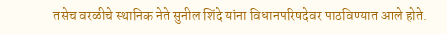तसेच वरळीचे स्थानिक नेते सुनील शिंदे यांना विधानपरिषदेवर पाठविण्यात आले होते.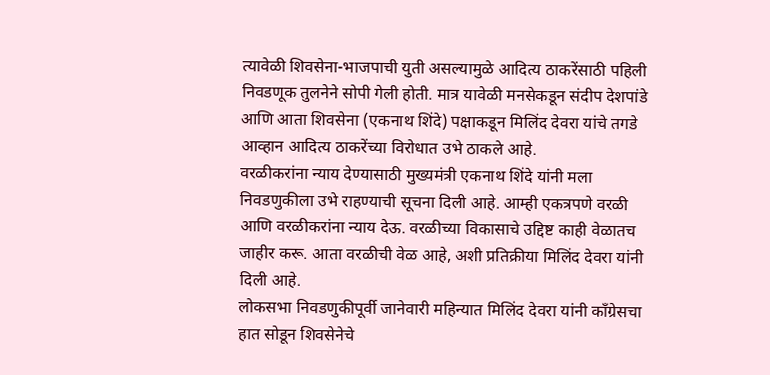त्यावेळी शिवसेना-भाजपाची युती असल्यामुळे आदित्य ठाकरेंसाठी पहिली निवडणूक तुलनेने सोपी गेली होती. मात्र यावेळी मनसेकडून संदीप देशपांडे आणि आता शिवसेना (एकनाथ शिंदे) पक्षाकडून मिलिंद देवरा यांचे तगडे आव्हान आदित्य ठाकरेंच्या विरोधात उभे ठाकले आहे.
वरळीकरांना न्याय देण्यासाठी मुख्यमंत्री एकनाथ शिंदे यांनी मला निवडणुकीला उभे राहण्याची सूचना दिली आहे. आम्ही एकत्रपणे वरळी आणि वरळीकरांना न्याय देऊ. वरळीच्या विकासाचे उद्दिष्ट काही वेळातच जाहीर करू. आता वरळीची वेळ आहे, अशी प्रतिक्रीया मिलिंद देवरा यांनी दिली आहे.
लोकसभा निवडणुकीपूर्वी जानेवारी महिन्यात मिलिंद देवरा यांनी काँग्रेसचा हात सोडून शिवसेनेचे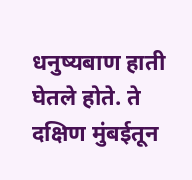धनुष्यबाण हाती घेतले होते. ते दक्षिण मुंबईतून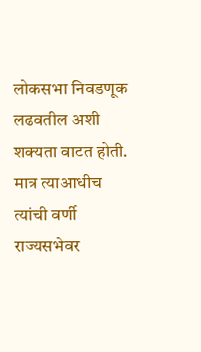लोकसभा निवडणूक लढवतील अशी शक्यता वाटत होती. मात्र त्याआधीच त्यांची वर्णी राज्यसभेवर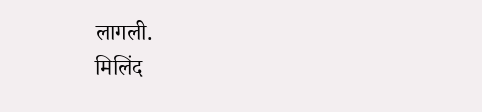लागली.
मिलिंद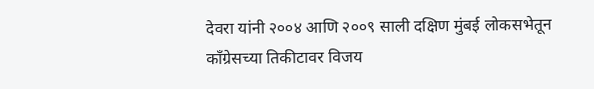देवरा यांनी २००४ आणि २००९ साली दक्षिण मुंबई लोकसभेतून काँग्रेसच्या तिकीटावर विजय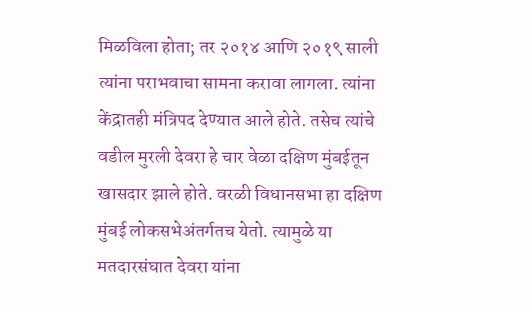मिळविला होता; तर २०१४ आणि २०१९ साली त्यांना पराभवाचा सामना करावा लागला. त्यांना केंद्रातही मंत्रिपद देण्यात आले होते. तसेच त्यांचे वडील मुरली देवरा हे चार वेळा दक्षिण मुंबईतून खासदार झाले होते. वरळी विधानसभा हा दक्षिण मुंबई लोकसभेअंतर्गतच येतो. त्यामुळे या मतदारसंघात देवरा यांना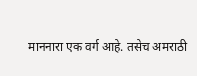माननारा एक वर्ग आहे. तसेच अमराठी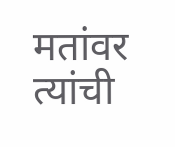मतांवर त्यांची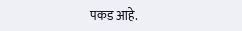पकड आहे.